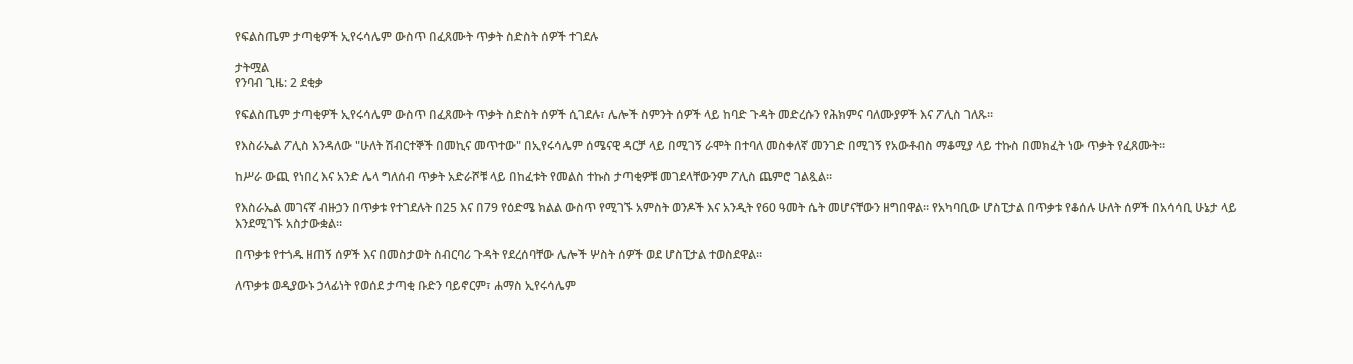የፍልስጤም ታጣቂዎች ኢየሩሳሌም ውስጥ በፈጸሙት ጥቃት ስድስት ሰዎች ተገደሉ

ታትሟል
የንባብ ጊዜ: 2 ደቂቃ

የፍልስጤም ታጣቂዎች ኢየሩሳሌም ውስጥ በፈጸሙት ጥቃት ስድስት ሰዎች ሲገደሉ፣ ሌሎች ስምንት ሰዎች ላይ ከባድ ጉዳት መድረሱን የሕክምና ባለሙያዎች እና ፖሊስ ገለጹ።

የእስራኤል ፖሊስ እንዳለው "ሁለት ሽብርተኞች በመኪና መጥተው" በኢየሩሳሌም ሰሜናዊ ዳርቻ ላይ በሚገኝ ራሞት በተባለ መስቀለኛ መንገድ በሚገኝ የአውቶብስ ማቆሚያ ላይ ተኩስ በመክፈት ነው ጥቃት የፈጸሙት።

ከሥራ ውጪ የነበረ እና አንድ ሌላ ግለሰብ ጥቃት አድራሾቹ ላይ በከፈቱት የመልስ ተኩስ ታጣቂዎቹ መገደላቸውንም ፖሊስ ጨምሮ ገልጿል።

የእስራኤል መገናኛ ብዙኃን በጥቃቱ የተገደሉት በ25 እና በ79 የዕድሜ ክልል ውስጥ የሚገኙ አምስት ወንዶች እና አንዲት የ60 ዓመት ሴት መሆናቸውን ዘግበዋል። የአካባቢው ሆስፒታል በጥቃቱ የቆሰሉ ሁለት ሰዎች በአሳሳቢ ሁኔታ ላይ እንደሚገኙ አስታውቋል።

በጥቃቱ የተጎዱ ዘጠኝ ሰዎች እና በመስታወት ስብርባሪ ጉዳት የደረሰባቸው ሌሎች ሦስት ሰዎች ወደ ሆስፒታል ተወስደዋል።

ለጥቃቱ ወዲያውኑ ኃላፊነት የወሰደ ታጣቂ ቡድን ባይኖርም፣ ሐማስ ኢየሩሳሌም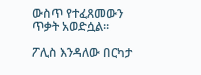ውስጥ የተፈጸመውን ጥቃት አወድሷል።

ፖሊስ እንዳለው በርካታ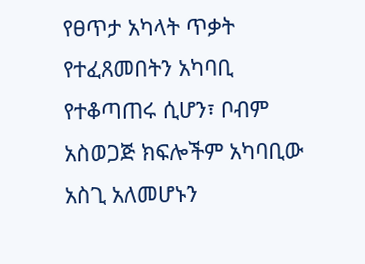የፀጥታ አካላት ጥቃት የተፈጸመበትን አካባቢ የተቆጣጠሩ ሲሆን፣ ቦብም አስወጋጅ ክፍሎችም አካባቢው አስጊ አለመሆኑን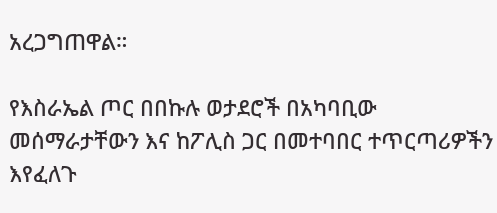አረጋግጠዋል።

የእስራኤል ጦር በበኩሉ ወታደሮች በአካባቢው መሰማራታቸውን እና ከፖሊስ ጋር በመተባበር ተጥርጣሪዎችን እየፈለጉ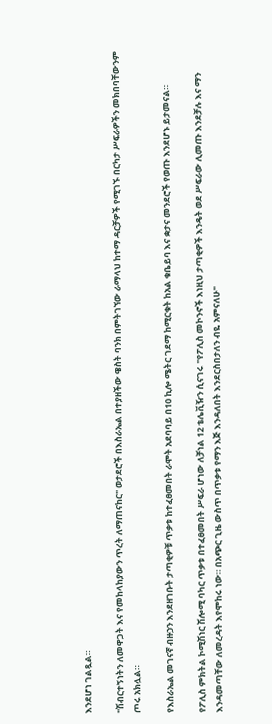እንደሆነ ገልጿል።

"ሽብርተኝነትን ለመዋጋት እና የመከላከያውን ጥረት ለማጠናከር" ወታደሮች በእስራኤል በተያዘችው ዌስት ባንክ በምትገኘው ራማላህ ከተማ ዳርቻዎች የሚገኙ በርካታ ሥፍራዎችን መክበባቸውንም ጦሩ አክሏል።

የእስራኤል መገናኛ ብዙኃን እንደዘገቡት ታጣቂዎቹ ጥቃቱ ከተፈፀመበት ራሞት አደባባይ በ10 ኪሎ ሜትር ገደማ ከሚርቁት ከአል ቁቤይባ እና ቋታና መንደሮች የወጡ እንደሆኑ ይታመናል።

የፖሊስ ምክትል ኮሚሽነር ሽሎሚ ባካር ጥቃቱ በተፈፀመበት ሥፍራ ሆነው ለቻነል 12 ቴሌቪዥን ሲናገሩ "የፖሊስ መኮንኖች እነዚህ ታጣቂዎች እንዴት ወደ ሥፍራው ሊመጡ እንደቻሉ እና ማን እንዳመጣቸው ለመረዳት እየሞከሩ ነው። በአጭር ጊዜ ውስጥ በጥቃቱ የማን እጅ እንዳለበት እንደርስበታለን ብዬ አምናለሁ"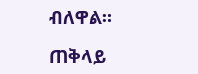ብለዋል።

ጠቅላይ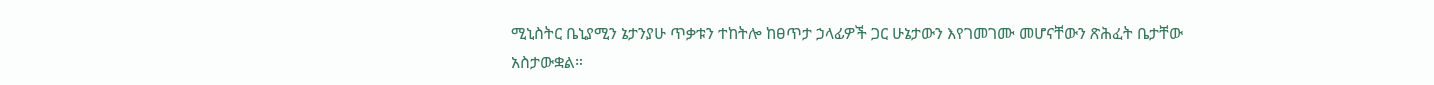ሚኒስትር ቤኒያሚን ኔታንያሁ ጥቃቱን ተከትሎ ከፀጥታ ኃላፊዎች ጋር ሁኔታውን እየገመገሙ መሆናቸውን ጽሕፈት ቤታቸው አስታውቋል።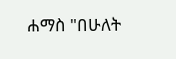ሐማስ "በሁለት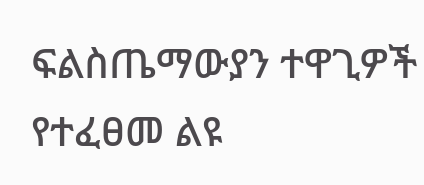ፍልስጤማውያን ተዋጊዎች የተፈፀመ ልዩ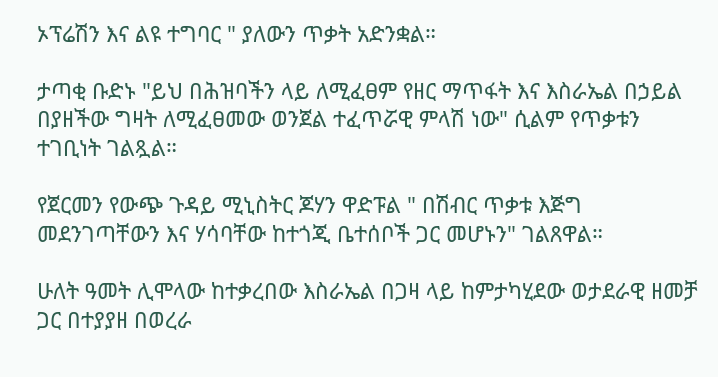ኦፕሬሽን እና ልዩ ተግባር " ያለውን ጥቃት አድንቋል።

ታጣቂ ቡድኑ "ይህ በሕዝባችን ላይ ለሚፈፀም የዘር ማጥፋት እና እስራኤል በኃይል በያዘችው ግዛት ለሚፈፀመው ወንጀል ተፈጥሯዊ ምላሽ ነው" ሲልም የጥቃቱን ተገቢነት ገልጿል።

የጀርመን የውጭ ጉዳይ ሚኒስትር ጆሃን ዋድፑል " በሽብር ጥቃቱ እጅግ መደንገጣቸውን እና ሃሳባቸው ከተጎጂ ቤተሰቦች ጋር መሆኑን" ገልጸዋል።

ሁለት ዓመት ሊሞላው ከተቃረበው እስራኤል በጋዛ ላይ ከምታካሂደው ወታደራዊ ዘመቻ ጋር በተያያዘ በወረራ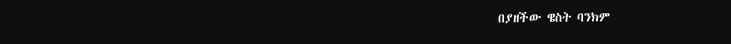በያዘችው ዌስት ባንክም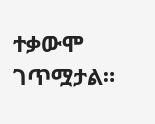ተቃውሞ ገጥሟታል።